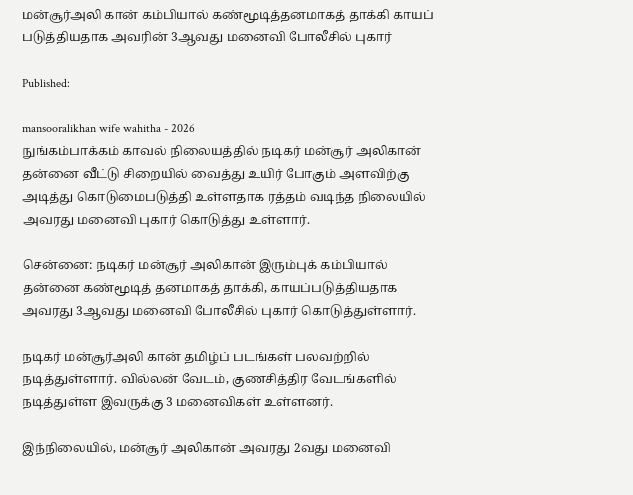மன்சூர்அலி கான் கம்பியால் கண்மூடித்தனமாகத் தாக்கி காயப் படுத்தியதாக அவரின் 3ஆவது மனைவி போலீசில் புகார்

Published:

mansooralikhan wife wahitha - 2026
நுங்கம்பாக்கம் காவல் நிலையத்தில் நடிகர் மன்சூர் அலிகான் தன்னை வீட்டு சிறையில் வைத்து உயிர் போகும் அளவிற்கு அடித்து கொடுமைபடுத்தி உள்ளதாக ரத்தம் வடிந்த நிலையில் அவரது மனைவி புகார் கொடுத்து உள்ளார்.

சென்னை: நடிகர் மன்சூர் அலிகான் இரும்புக் கம்பியால் தன்னை கண்மூடித் தனமாகத் தாக்கி, காயப்படுத்தியதாக அவரது 3ஆவது மனைவி போலீசில் புகார் கொடுத்துள்ளார்.

நடிகர் மன்சூர்அலி கான் தமிழ்ப் படங்கள் பலவற்றில் நடித்துள்ளார். வில்லன் வேடம், குணசித்திர வேடங்களில் நடித்துள்ள இவருக்கு 3 மனைவிகள் உள்ளனர்.

இந்நிலையில், மன்சூர் அலிகான் அவரது 2வது மனைவி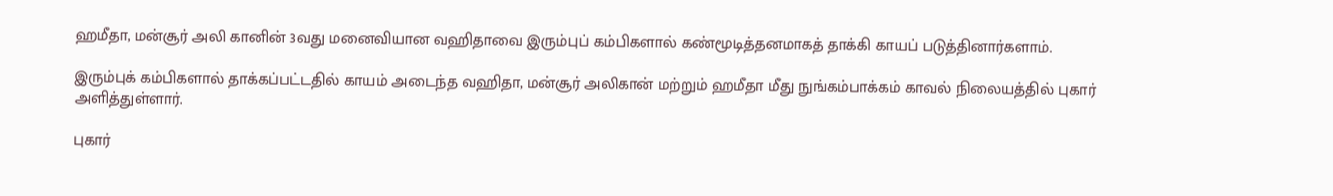ஹமீதா, மன்சூர் அலி கானின் 3வது மனைவியான வஹிதாவை இரும்புப் கம்பிகளால் கண்மூடித்தனமாகத் தாக்கி காயப் படுத்தினார்களாம்.

இரும்புக் கம்பிகளால் தாக்கப்பட்டதில் காயம் அடைந்த வஹிதா, மன்சூர் அலிகான் மற்றும் ஹமீதா மீது நுங்கம்பாக்கம் காவல் நிலையத்தில் புகார் அளித்துள்ளார்.

புகார்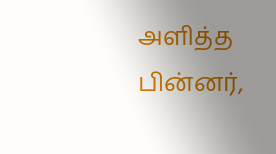அளித்த பின்னர்,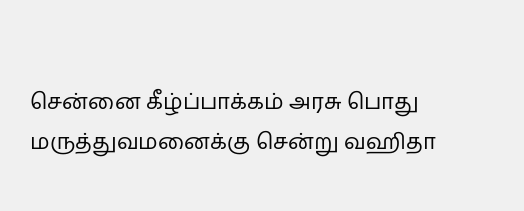சென்னை கீழ்ப்பாக்கம் அரசு பொது மருத்துவமனைக்கு சென்று வஹிதா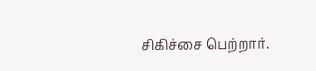சிகிச்சை பெற்றார்.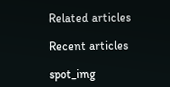Related articles

Recent articles

spot_img